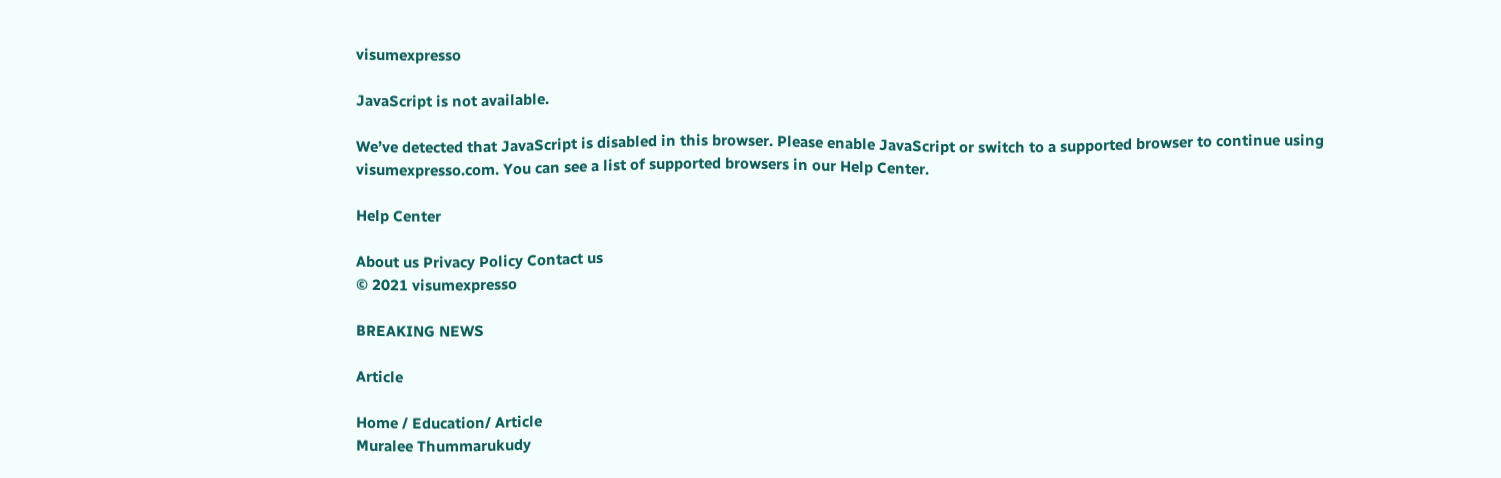visumexpresso

JavaScript is not available.

We’ve detected that JavaScript is disabled in this browser. Please enable JavaScript or switch to a supported browser to continue using visumexpresso.com. You can see a list of supported browsers in our Help Center.

Help Center

About us Privacy Policy Contact us
© 2021 visumexpresso

BREAKING NEWS

Article

Home / Education/ Article
Muralee Thummarukudy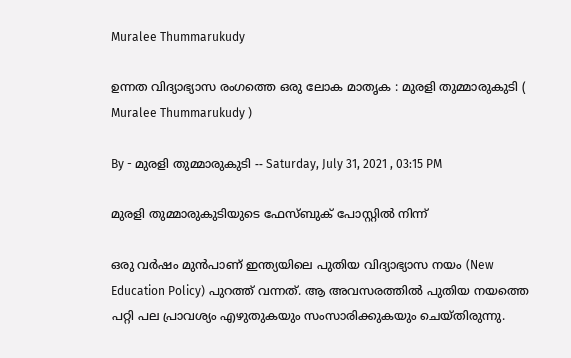Muralee Thummarukudy

ഉന്നത വിദ്യാഭ്യാസ രംഗത്തെ ഒരു ലോക മാതൃക : മുരളി തുമ്മാരുകുടി ( Muralee Thummarukudy )

By - മുരളി തുമ്മാരുകുടി -- Saturday, July 31, 2021 , 03:15 PM

മുരളി തുമ്മാരുകുടിയുടെ ഫേസ്ബുക് പോസ്റ്റിൽ നിന്ന്

ഒരു വർഷം മുൻപാണ് ഇന്ത്യയിലെ പുതിയ വിദ്യാഭ്യാസ നയം (New Education Policy) പുറത്ത് വന്നത്. ആ അവസരത്തിൽ പുതിയ നയത്തെ പറ്റി പല പ്രാവശ്യം എഴുതുകയും സംസാരിക്കുകയും ചെയ്തിരുന്നു.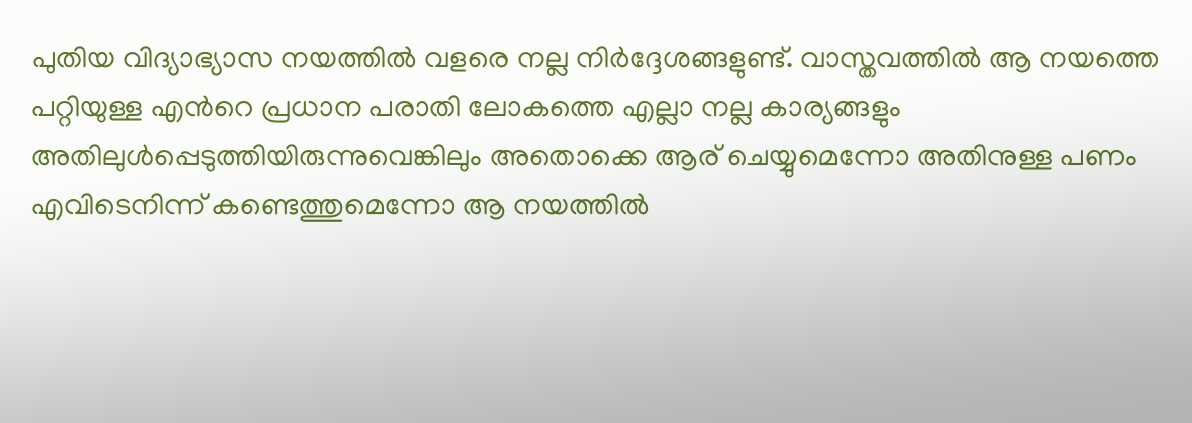പുതിയ വിദ്യാഭ്യാസ നയത്തിൽ വളരെ നല്ല നിർദ്ദേശങ്ങളുണ്ട്. വാസ്തവത്തിൽ ആ നയത്തെ പറ്റിയുള്ള എൻറെ പ്രധാന പരാതി ലോകത്തെ എല്ലാ നല്ല കാര്യങ്ങളും അതിലുൾപ്പെടുത്തിയിരുന്നുവെങ്കിലും അതൊക്കെ ആര് ചെയ്യുമെന്നോ അതിനുള്ള പണം എവിടെനിന്ന് കണ്ടെത്തുമെന്നോ ആ നയത്തിൽ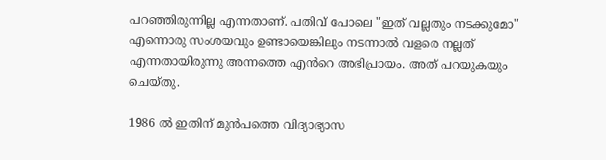പറഞ്ഞിരുന്നില്ല എന്നതാണ്. പതിവ് പോലെ "ഇത് വല്ലതും നടക്കുമോ" എന്നൊരു സംശയവും ഉണ്ടായെങ്കിലും നടന്നാൽ വളരെ നല്ലത് എന്നതായിരുന്നു അന്നത്തെ എൻറെ അഭിപ്രായം. അത് പറയുകയും ചെയ്തു.

1986 ൽ ഇതിന് മുൻപത്തെ വിദ്യാഭ്യാസ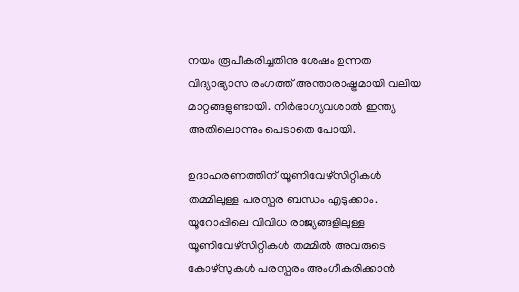നയം രൂപീകരിച്ചതിനു ശേഷം ഉന്നത വിദ്യാഭ്യാസ രംഗത്ത് അന്താരാഷ്ട്രമായി വലിയ മാറ്റങ്ങളുണ്ടായി. നിർഭാഗ്യവശാൽ ഇന്ത്യ അതിലൊന്നും പെടാതെ പോയി.

ഉദാഹരണത്തിന് യൂണിവേഴ്സിറ്റികൾ തമ്മിലുള്ള പരസ്പര ബന്ധം എടുക്കാം. യൂറോപ്പിലെ വിവിധ രാജ്യങ്ങളിലുള്ള യൂണിവേഴ്സിറ്റികൾ തമ്മിൽ അവരുടെ കോഴ്‌സുകൾ പരസ്പരം അംഗീകരിക്കാൻ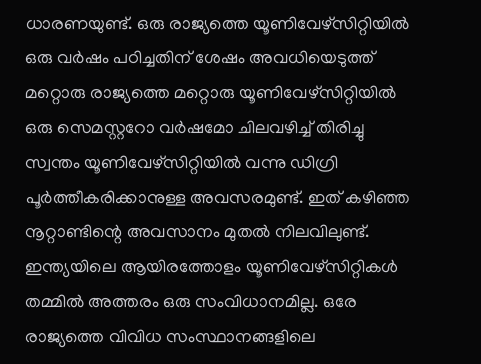ധാരണയുണ്ട്. ഒരു രാജ്യത്തെ യൂണിവേഴ്സിറ്റിയിൽ ഒരു വർഷം പഠിച്ചതിന് ശേഷം അവധിയെടുത്ത് മറ്റൊരു രാജ്യത്തെ മറ്റൊരു യൂണിവേഴ്സിറ്റിയിൽ ഒരു സെമസ്റ്ററോ വർഷമോ ചിലവഴിച്ച് തിരിച്ചു സ്വന്തം യൂണിവേഴ്സിറ്റിയിൽ വന്നു ഡിഗ്രി പൂർത്തീകരിക്കാനുള്ള അവസരമുണ്ട്. ഇത് കഴിഞ്ഞ നൂറ്റാണ്ടിന്റെ അവസാനം മുതൽ നിലവിലുണ്ട്. ഇന്ത്യയിലെ ആയിരത്തോളം യൂണിവേഴ്സിറ്റികൾ തമ്മിൽ അത്തരം ഒരു സംവിധാനമില്ല. ഒരേ രാജ്യത്തെ വിവിധ സംസ്ഥാനങ്ങളിലെ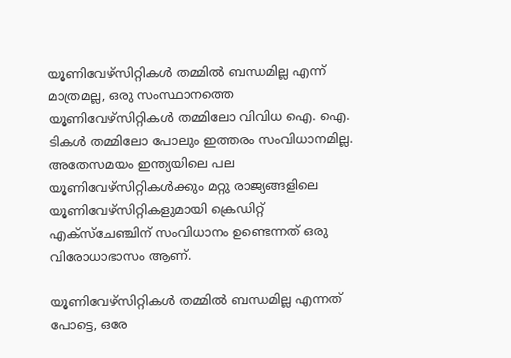യൂണിവേഴ്സിറ്റികൾ തമ്മിൽ ബന്ധമില്ല എന്ന് മാത്രമല്ല, ഒരു സംസ്ഥാനത്തെ യൂണിവേഴ്സിറ്റികൾ തമ്മിലോ വിവിധ ഐ. ഐ. ടികൾ തമ്മിലോ പോലും ഇത്തരം സംവിധാനമില്ല. അതേസമയം ഇന്ത്യയിലെ പല യൂണിവേഴ്സിറ്റികൾക്കും മറ്റു രാജ്യങ്ങളിലെ യൂണിവേഴ്സിറ്റികളുമായി ക്രെഡിറ്റ് എക്സ്ചേഞ്ചിന് സംവിധാനം ഉണ്ടെന്നത് ഒരു വിരോധാഭാസം ആണ്.

യൂണിവേഴ്സിറ്റികൾ തമ്മിൽ ബന്ധമില്ല എന്നത് പോട്ടെ, ഒരേ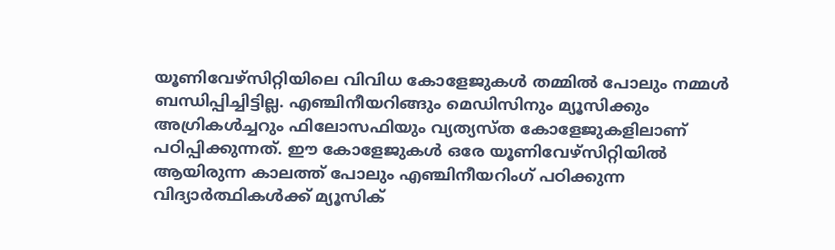യൂണിവേഴ്സിറ്റിയിലെ വിവിധ കോളേജുകൾ തമ്മിൽ പോലും നമ്മൾ ബന്ധിപ്പിച്ചിട്ടില്ല. എഞ്ചിനീയറിങ്ങും മെഡിസിനും മ്യൂസിക്കും അഗ്രികൾച്ചറും ഫിലോസഫിയും വ്യത്യസ്ത കോളേജുകളിലാണ് പഠിപ്പിക്കുന്നത്. ഈ കോളേജുകൾ ഒരേ യൂണിവേഴ്സിറ്റിയിൽ ആയിരുന്ന കാലത്ത് പോലും എഞ്ചിനീയറിംഗ് പഠിക്കുന്ന വിദ്യാർത്ഥികൾക്ക് മ്യൂസിക്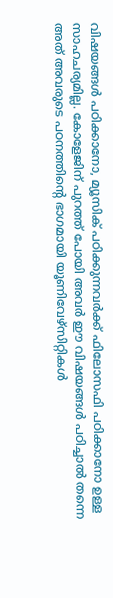വിഷയങ്ങൾ പഠിക്കാനോ, മ്യൂസിക് പഠിക്കുന്നവർക്ക് ഫിലോസഫി പഠിക്കാനോ ഉള്ള സാഹചര്യമില്ല. കോളേജിന് പുറത്ത് പോയി അവർ ഈ വിഷയങ്ങൾ പഠിച്ചാൽ തന്നെ അത് അവരുടെ പഠനത്തിന്റെ ഭാഗമായി യൂണിവേഴ്സിറ്റികൾ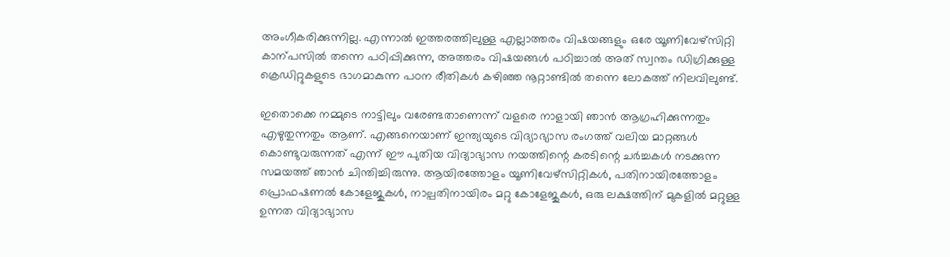അംഗീകരിക്കുന്നില്ല. എന്നാൽ ഇത്തരത്തിലുള്ള എല്ലാത്തരം വിഷയങ്ങളും ഒരേ യൂണിവേഴ്സിറ്റി കാന്പസിൽ തന്നെ പഠിപ്പിക്കുന്ന, അത്തരം വിഷയങ്ങൾ പഠിച്ചാൽ അത് സ്വന്തം ഡിഗ്രിക്കുള്ള ക്രെഡിറ്റുകളുടെ ഭാഗമാകുന്ന പഠന രീതികൾ കഴിഞ്ഞ നൂറ്റാണ്ടിൽ തന്നെ ലോകത്ത് നിലവിലുണ്ട്.

ഇതൊക്കെ നമ്മുടെ നാട്ടിലും വരേണ്ടതാണെന്ന് വളരെ നാളായി ഞാൻ ആഗ്രഹിക്കുന്നതും എഴുതുന്നതും ആണ്. എങ്ങനെയാണ് ഇന്ത്യയുടെ വിദ്യാഭ്യാസ രംഗത്ത് വലിയ മാറ്റങ്ങൾ കൊണ്ടുവരുന്നത് എന്ന് ഈ പുതിയ വിദ്യാഭ്യാസ നയത്തിന്റെ കരടിന്റെ ചർച്ചകൾ നടക്കുന്ന സമയത്ത് ഞാൻ ചിന്തിച്ചിരുന്നു. ആയിരത്തോളം യൂണിവേഴ്സിറ്റികൾ, പതിനായിരത്തോളം പ്രൊഫഷണൽ കോളേജുകൾ, നാല്പതിനായിരം മറ്റു കോളേജുകൾ, ഒരു ലക്ഷത്തിന് മുകളിൽ മറ്റുള്ള ഉന്നത വിദ്യാഭ്യാസ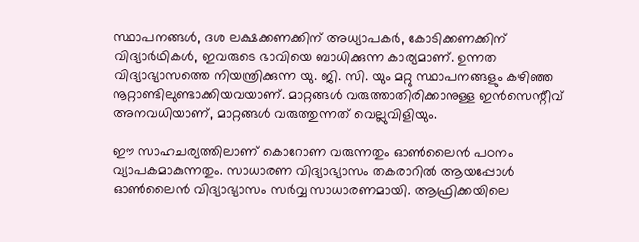സ്ഥാപനങ്ങൾ, ദശ ലക്ഷക്കണക്കിന് അധ്യാപകർ, കോടിക്കണക്കിന് വിദ്യാർഥികൾ, ഇവരുടെ ഭാവിയെ ബാധിക്കുന്ന കാര്യമാണ്. ഉന്നത വിദ്യാഭ്യാസത്തെ നിയന്ത്രിക്കുന്ന യു. ജി. സി. യും മറ്റു സ്ഥാപനങ്ങളും കഴിഞ്ഞ നൂറ്റാണ്ടിലുണ്ടാക്കിയവയാണ്. മാറ്റങ്ങൾ വരുത്താതിരിക്കാനുള്ള ഇൻസെന്റീവ് അനവധിയാണ്, മാറ്റങ്ങൾ വരുത്തുന്നത് വെല്ലുവിളിയും.

ഈ സാഹചര്യത്തിലാണ് കൊറോണ വരുന്നതും ഓൺലൈൻ പഠനം വ്യാപകമാകുന്നതും. സാധാരണ വിദ്യാഭ്യാസം തകരാറിൽ ആയപ്പോൾ ഓൺലൈൻ വിദ്യാഭ്യാസം സർവ്വ സാധാരണമായി. ആഫ്രിക്കയിലെ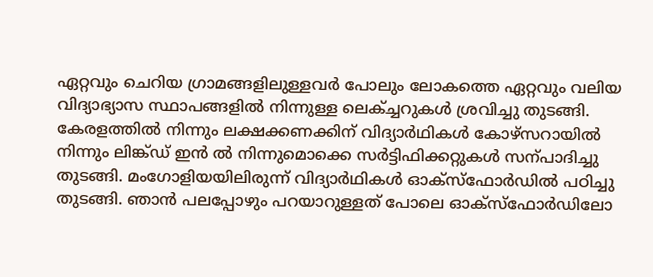ഏറ്റവും ചെറിയ ഗ്രാമങ്ങളിലുള്ളവർ പോലും ലോകത്തെ ഏറ്റവും വലിയ വിദ്യാഭ്യാസ സ്ഥാപങ്ങളിൽ നിന്നുള്ള ലെക്ച്ചറുകൾ ശ്രവിച്ചു തുടങ്ങി. കേരളത്തിൽ നിന്നും ലക്ഷക്കണക്കിന് വിദ്യാർഥികൾ കോഴ്സറായിൽ നിന്നും ലിങ്ക്ഡ് ഇൻ ൽ നിന്നുമൊക്കെ സർട്ടിഫിക്കറ്റുകൾ സന്പാദിച്ചു തുടങ്ങി. മംഗോളിയയിലിരുന്ന് വിദ്യാർഥികൾ ഓക്സ്ഫോർഡിൽ പഠിച്ചു തുടങ്ങി. ഞാൻ പലപ്പോഴും പറയാറുള്ളത് പോലെ ഓക്സ്‌ഫോർഡിലോ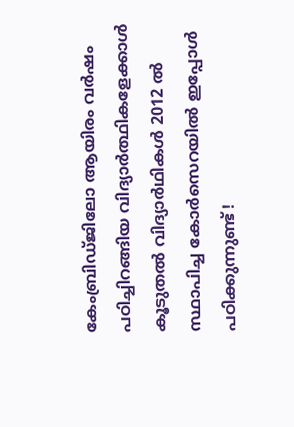കേംബ്രിഡ്ജിലോ ആയിരം വർഷം പഠിച്ചിറങ്ങിയ വിദ്യാർത്ഥികളേക്കാൾ കൂടുതൽ വിദ്യാർഥികൾ 2012 ൽ സ്ഥാപിച്ച കോർസെറയിൽ ഇപ്പോൾ പഠിക്കുന്നുണ്ട് !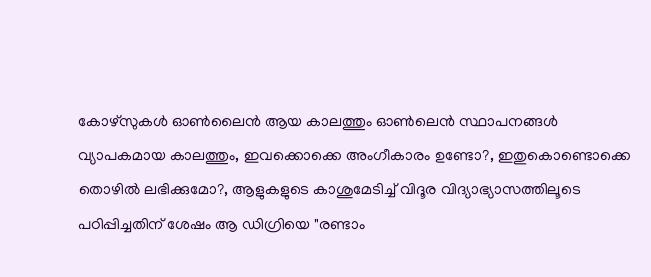കോഴ്സുകൾ ഓൺലൈൻ ആയ കാലത്തും ഓൺലെൻ സ്ഥാപനങ്ങൾ വ്യാപകമായ കാലത്തും, ഇവക്കൊക്കെ അംഗീകാരം ഉണ്ടോ?, ഇതുകൊണ്ടൊക്കെ തൊഴിൽ ലഭിക്കുമോ?, ആളുകളുടെ കാശുമേടിച്ച് വിദൂര വിദ്യാഭ്യാസത്തിലൂടെ പഠിപ്പിച്ചതിന് ശേഷം ആ ഡിഗ്രിയെ "രണ്ടാം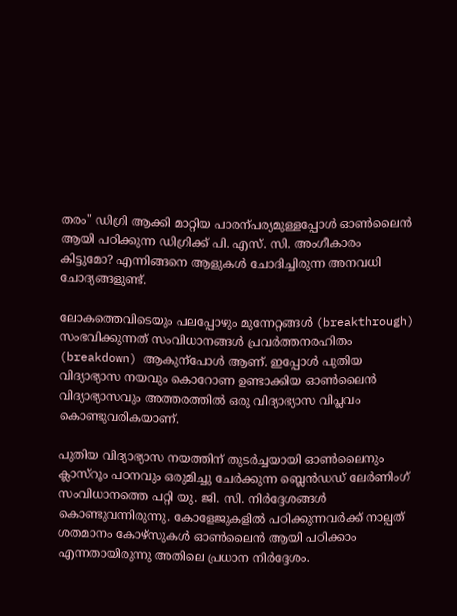തരം" ഡിഗ്രി ആക്കി മാറ്റിയ പാരന്പര്യമുള്ളപ്പോൾ ഓൺലൈൻ ആയി പഠിക്കുന്ന ഡിഗ്രിക്ക് പി. എസ്. സി. അംഗീകാരം കിട്ടുമോ? എന്നിങ്ങനെ ആളുകൾ ചോദിച്ചിരുന്ന അനവധി ചോദ്യങ്ങളുണ്ട്.

ലോകത്തെവിടെയും പലപ്പോഴും മുന്നേറ്റങ്ങൾ (breakthrough) സംഭവിക്കുന്നത് സംവിധാനങ്ങൾ പ്രവർത്തനരഹിതം (breakdown) ആകുന്പോൾ ആണ്. ഇപ്പോൾ പുതിയ വിദ്യാഭ്യാസ നയവും കൊറോണ ഉണ്ടാക്കിയ ഓൺലൈൻ വിദ്യാഭ്യാസവും അത്തരത്തിൽ ഒരു വിദ്യാഭ്യാസ വിപ്ലവം കൊണ്ടുവരികയാണ്.

പുതിയ വിദ്യാഭ്യാസ നയത്തിന് തുടർച്ചയായി ഓൺലൈനും ക്ലാസ്‌റൂം പഠനവും ഒരുമിച്ചു ചേർക്കുന്ന ബ്ലെൻഡഡ്‌ ലേർണിംഗ് സംവിധാനത്തെ പറ്റി യു. ജി. സി. നിർദ്ദേശങ്ങൾ കൊണ്ടുവന്നിരുന്നു. കോളേജുകളിൽ പഠിക്കുന്നവർക്ക് നാല്പത് ശതമാനം കോഴ്‌സുകൾ ഓൺലൈൻ ആയി പഠിക്കാം എന്നതായിരുന്നു അതിലെ പ്രധാന നിർദ്ദേശം.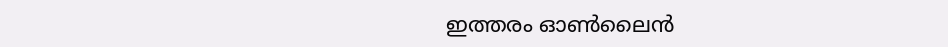ഇത്തരം ഓൺലൈൻ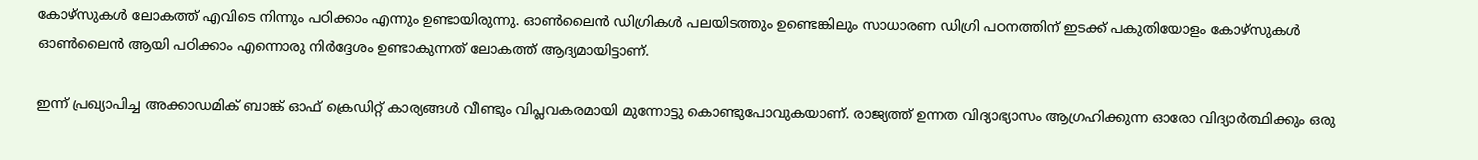കോഴ്‌സുകൾ ലോകത്ത് എവിടെ നിന്നും പഠിക്കാം എന്നും ഉണ്ടായിരുന്നു. ഓൺലൈൻ ഡിഗ്രികൾ പലയിടത്തും ഉണ്ടെങ്കിലും സാധാരണ ഡിഗ്രി പഠനത്തിന് ഇടക്ക് പകുതിയോളം കോഴ്‌സുകൾ ഓൺലൈൻ ആയി പഠിക്കാം എന്നൊരു നിർദ്ദേശം ഉണ്ടാകുന്നത് ലോകത്ത് ആദ്യമായിട്ടാണ്.

ഇന്ന് പ്രഖ്യാപിച്ച അക്കാഡമിക് ബാങ്ക് ഓഫ് ക്രെഡിറ്റ് കാര്യങ്ങൾ വീണ്ടും വിപ്ലവകരമായി മുന്നോട്ടു കൊണ്ടുപോവുകയാണ്. രാജ്യത്ത് ഉന്നത വിദ്യാഭ്യാസം ആഗ്രഹിക്കുന്ന ഓരോ വിദ്യാർത്ഥിക്കും ഒരു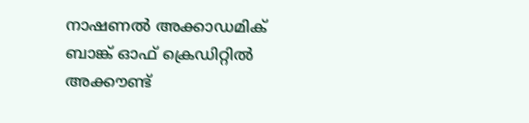നാഷണൽ അക്കാഡമിക് ബാങ്ക് ഓഫ് ക്രെഡിറ്റിൽ അക്കൗണ്ട്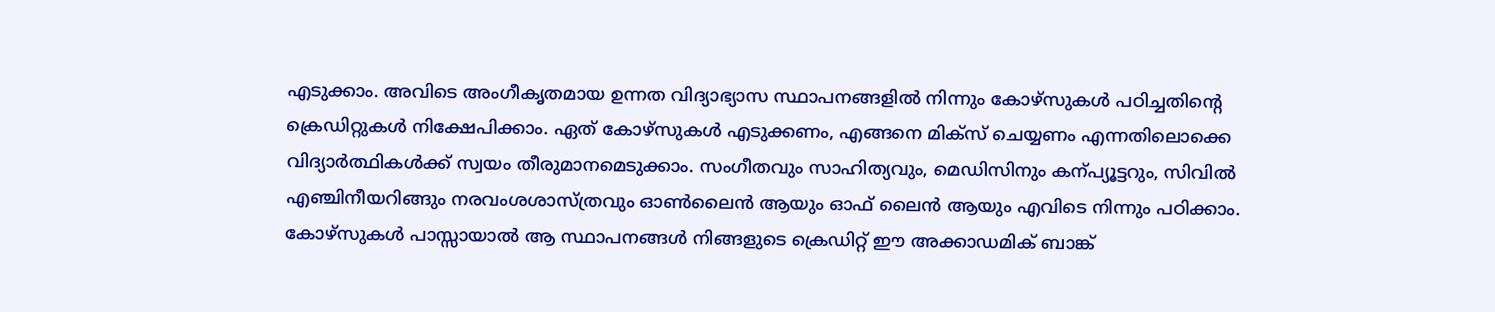എടുക്കാം. അവിടെ അംഗീകൃതമായ ഉന്നത വിദ്യാഭ്യാസ സ്ഥാപനങ്ങളിൽ നിന്നും കോഴ്‌സുകൾ പഠിച്ചതിന്റെ ക്രെഡിറ്റുകൾ നിക്ഷേപിക്കാം. ഏത് കോഴ്‌സുകൾ എടുക്കണം, എങ്ങനെ മിക്സ് ചെയ്യണം എന്നതിലൊക്കെ വിദ്യാർത്ഥികൾക്ക് സ്വയം തീരുമാനമെടുക്കാം. സംഗീതവും സാഹിത്യവും, മെഡിസിനും കന്പ്യൂട്ടറും, സിവിൽ എഞ്ചിനീയറിങ്ങും നരവംശശാസ്ത്രവും ഓൺലൈൻ ആയും ഓഫ് ലൈൻ ആയും എവിടെ നിന്നും പഠിക്കാം. കോഴ്‌സുകൾ പാസ്സായാൽ ആ സ്ഥാപനങ്ങൾ നിങ്ങളുടെ ക്രെഡിറ്റ് ഈ അക്കാഡമിക് ബാങ്ക്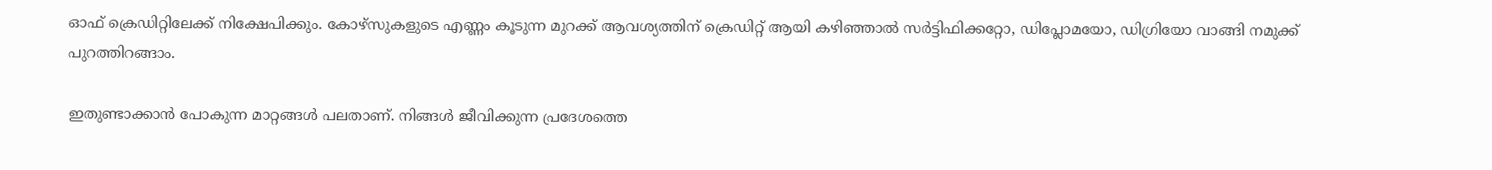ഓഫ് ക്രെഡിറ്റിലേക്ക് നിക്ഷേപിക്കും. കോഴ്‌സുകളുടെ എണ്ണം കൂടുന്ന മുറക്ക് ആവശ്യത്തിന് ക്രെഡിറ്റ് ആയി കഴിഞ്ഞാൽ സർട്ടിഫിക്കറ്റോ, ഡിപ്ലോമയോ, ഡിഗ്രിയോ വാങ്ങി നമുക്ക് പുറത്തിറങ്ങാം.

ഇതുണ്ടാക്കാൻ പോകുന്ന മാറ്റങ്ങൾ പലതാണ്. നിങ്ങൾ ജീവിക്കുന്ന പ്രദേശത്തെ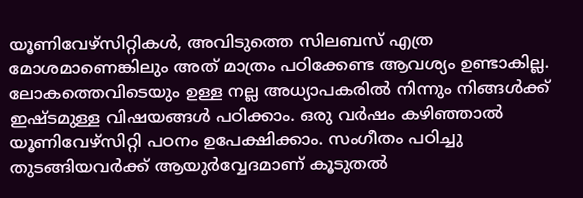യൂണിവേഴ്സിറ്റികൾ, അവിടുത്തെ സിലബസ് എത്ര മോശമാണെങ്കിലും അത് മാത്രം പഠിക്കേണ്ട ആവശ്യം ഉണ്ടാകില്ല. ലോകത്തെവിടെയും ഉള്ള നല്ല അധ്യാപകരിൽ നിന്നും നിങ്ങൾക്ക് ഇഷ്ടമുള്ള വിഷയങ്ങൾ പഠിക്കാം. ഒരു വർഷം കഴിഞ്ഞാൽ യൂണിവേഴ്സിറ്റി പഠനം ഉപേക്ഷിക്കാം. സംഗീതം പഠിച്ചു തുടങ്ങിയവർക്ക് ആയുർവ്വേദമാണ് കൂടുതൽ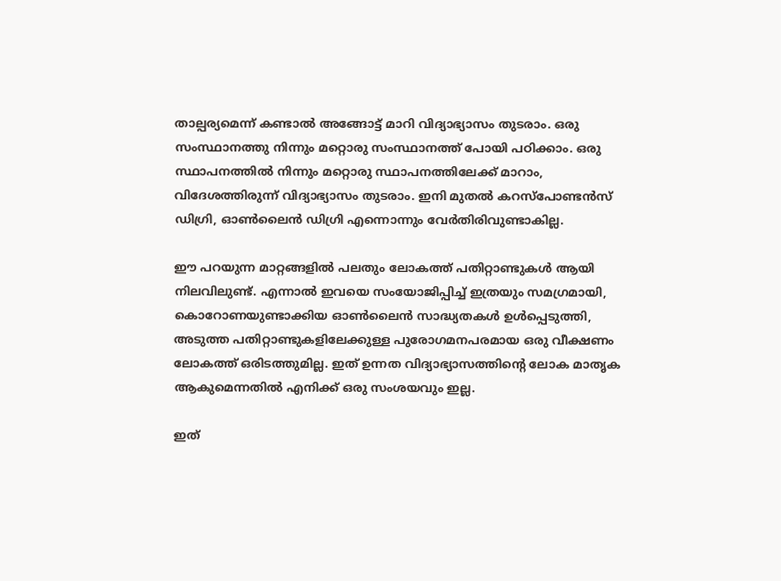താല്പര്യമെന്ന് കണ്ടാൽ അങ്ങോട്ട് മാറി വിദ്യാഭ്യാസം തുടരാം. ഒരു സംസ്ഥാനത്തു നിന്നും മറ്റൊരു സംസ്ഥാനത്ത് പോയി പഠിക്കാം. ഒരു സ്ഥാപനത്തിൽ നിന്നും മറ്റൊരു സ്ഥാപനത്തിലേക്ക് മാറാം, വിദേശത്തിരുന്ന് വിദ്യാഭ്യാസം തുടരാം. ഇനി മുതൽ കറസ്പോണ്ടൻസ് ഡിഗ്രി, ഓൺലൈൻ ഡിഗ്രി എന്നൊന്നും വേർതിരിവുണ്ടാകില്ല.

ഈ പറയുന്ന മാറ്റങ്ങളിൽ പലതും ലോകത്ത് പതിറ്റാണ്ടുകൾ ആയി നിലവിലുണ്ട്. എന്നാൽ ഇവയെ സംയോജിപ്പിച്ച് ഇത്രയും സമഗ്രമായി, കൊറോണയുണ്ടാക്കിയ ഓൺലൈൻ സാദ്ധ്യതകൾ ഉൾപ്പെടുത്തി, അടുത്ത പതിറ്റാണ്ടുകളിലേക്കുള്ള പുരോഗമനപരമായ ഒരു വീക്ഷണം ലോകത്ത് ഒരിടത്തുമില്ല. ഇത് ഉന്നത വിദ്യാഭ്യാസത്തിന്റെ ലോക മാതൃക ആകുമെന്നതിൽ എനിക്ക് ഒരു സംശയവും ഇല്ല.

ഇത്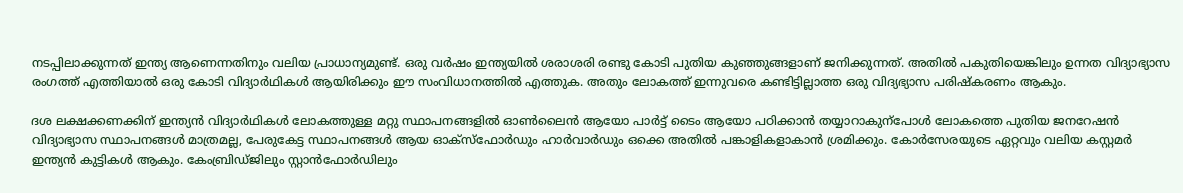നടപ്പിലാക്കുന്നത് ഇന്ത്യ ആണെന്നതിനും വലിയ പ്രാധാന്യമുണ്ട്. ഒരു വർഷം ഇന്ത്യയിൽ ശരാശരി രണ്ടു കോടി പുതിയ കുഞ്ഞുങ്ങളാണ് ജനിക്കുന്നത്. അതിൽ പകുതിയെങ്കിലും ഉന്നത വിദ്യാഭ്യാസ രംഗത്ത് എത്തിയാൽ ഒരു കോടി വിദ്യാർഥികൾ ആയിരിക്കും ഈ സംവിധാനത്തിൽ എത്തുക. അതും ലോകത്ത് ഇന്നുവരെ കണ്ടിട്ടില്ലാത്ത ഒരു വിദ്യഭ്യാസ പരിഷ്കരണം ആകും.

ദശ ലക്ഷക്കണക്കിന് ഇന്ത്യൻ വിദ്യാർഥികൾ ലോകത്തുള്ള മറ്റു സ്ഥാപനങ്ങളിൽ ഓൺലൈൻ ആയോ പാർട്ട് ടൈം ആയോ പഠിക്കാൻ തയ്യാറാകുന്പോൾ ലോകത്തെ പുതിയ ജനറേഷൻ വിദ്യാഭ്യാസ സ്ഥാപനങ്ങൾ മാത്രമല്ല, പേരുകേട്ട സ്ഥാപനങ്ങൾ ആയ ഓക്സ്ഫോർഡും ഹാർവാർഡും ഒക്കെ അതിൽ പങ്കാളികളാകാൻ ശ്രമിക്കും. കോർസേരയുടെ ഏറ്റവും വലിയ കസ്റ്റമർ ഇന്ത്യൻ കുട്ടികൾ ആകും. കേംബ്രിഡ്ജിലും സ്റ്റാൻഫോർഡിലും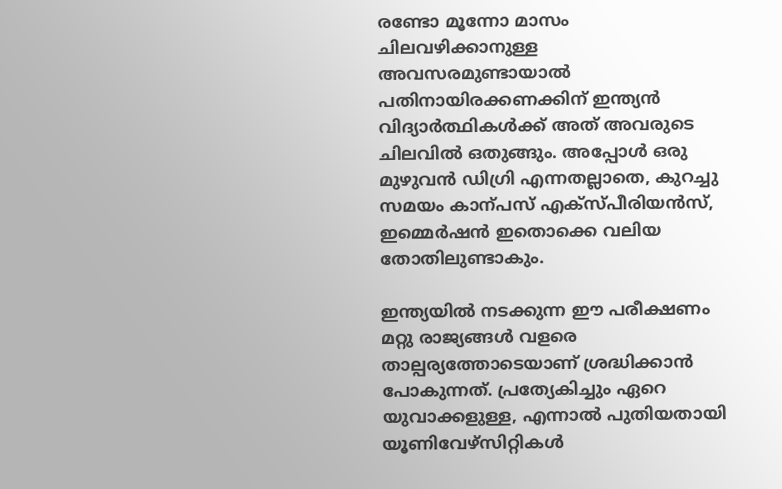രണ്ടോ മൂന്നോ മാസം ചിലവഴിക്കാനുള്ള അവസരമുണ്ടായാൽ പതിനായിരക്കണക്കിന് ഇന്ത്യൻ വിദ്യാർത്ഥികൾക്ക് അത് അവരുടെ ചിലവിൽ ഒതുങ്ങും. അപ്പോൾ ഒരു മുഴുവൻ ഡിഗ്രി എന്നതല്ലാതെ, കുറച്ചു സമയം കാന്പസ് എക്സ്പീരിയൻസ്, ഇമ്മെർഷൻ ഇതൊക്കെ വലിയ തോതിലുണ്ടാകും.

ഇന്ത്യയിൽ നടക്കുന്ന ഈ പരീക്ഷണം മറ്റു രാജ്യങ്ങൾ വളരെ താല്പര്യത്തോടെയാണ് ശ്രദ്ധിക്കാൻ പോകുന്നത്. പ്രത്യേകിച്ചും ഏറെ യുവാക്കളുള്ള, എന്നാൽ പുതിയതായി യൂണിവേഴ്സിറ്റികൾ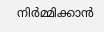നിർമ്മിക്കാൻ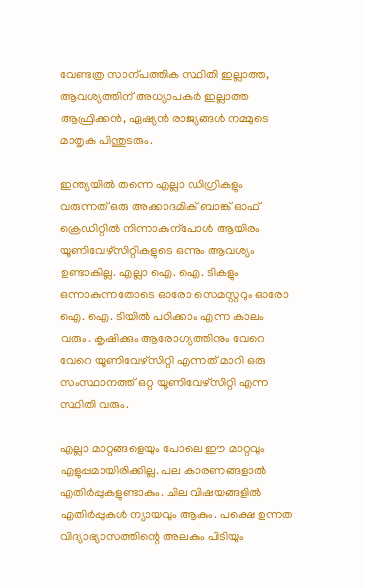വേണ്ടത്ര സാന്പത്തിക സ്ഥിതി ഇല്ലാത്ത, ആവശ്യത്തിന് അധ്യാപകർ ഇല്ലാത്ത ആഫ്രിക്കൻ, ഏഷ്യൻ രാജ്യങ്ങൾ നമ്മുടെ മാതൃക പിന്തുടരും.

ഇന്ത്യയിൽ തന്നെ എല്ലാ ഡിഗ്രികളും വരുന്നത് ഒരു അക്കാദമിക് ബാങ്ക് ഓഫ് ക്രെഡിറ്റിൽ നിന്നാകുന്പോൾ ആയിരം യൂണിവേഴ്സിറ്റികളുടെ ഒന്നും ആവശ്യം ഉണ്ടാകില്ല. എല്ലാ ഐ. ഐ. ടികളും ഒന്നാകുന്നതോടെ ഓരോ സെമസ്റ്ററും ഓരോ ഐ. ഐ. ടിയിൽ പഠിക്കാം എന്ന കാലം വരും. കൃഷിക്കും ആരോഗ്യത്തിനും വേറെ വേറെ യൂണിവേഴ്സിറ്റി എന്നത് മാറി ഒരു സംസ്ഥാനത്ത് ഒറ്റ യൂണിവേഴ്സിറ്റി എന്ന സ്ഥിതി വരും.

എല്ലാ മാറ്റങ്ങളെയും പോലെ ഈ മാറ്റവും എളുപ്പമായിരിക്കില്ല. പല കാരണങ്ങളാൽ എതിർപ്പുകളുണ്ടാകും. ചില വിഷയങ്ങളിൽ എതിർപ്പുകൾ ന്യായവും ആകും. പക്ഷെ ഉന്നത വിദ്യാഭ്യാസത്തിന്റെ അലകും പിടിയും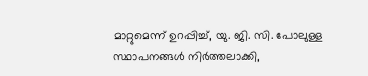മാറ്റുമെന്ന് ഉറപ്പിച്ച്, യു. ജി. സി. പോലുള്ള സ്ഥാപനങ്ങൾ നിർത്തലാക്കി,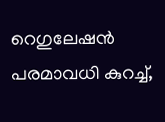റെഗുലേഷൻ പരമാവധി കുറച്ച്,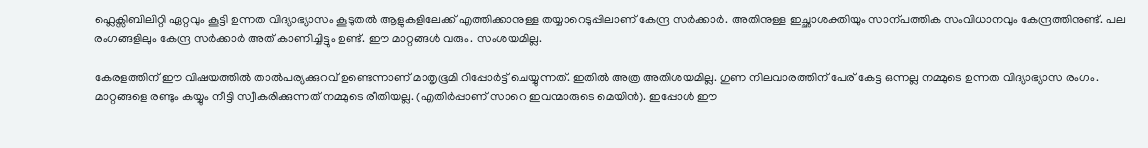ഫ്ലെക്സിബിലിറ്റി ഏറ്റവും കൂട്ടി ഉന്നത വിദ്യാഭ്യാസം കൂടുതൽ ആളുകളിലേക്ക് എത്തിക്കാനുള്ള തയ്യാറെടുപ്പിലാണ് കേന്ദ്ര സർക്കാർ. അതിനുള്ള ഇച്ഛാശക്തിയും സാന്പത്തിക സംവിധാനവും കേന്ദ്രത്തിനുണ്ട്. പല രംഗങ്ങളിലും കേന്ദ്ര സർക്കാർ അത് കാണിച്ചിട്ടും ഉണ്ട്. ഈ മാറ്റങ്ങൾ വരും. സംശയമില്ല.

കേരളത്തിന് ഈ വിഷയത്തിൽ താൽപര്യക്കുറവ് ഉണ്ടെന്നാണ് മാതൃഭൂമി റിപ്പോർട്ട് ചെയ്യുന്നത്. ഇതിൽ അത്ര അതിശയമില്ല. ഗുണ നിലവാരത്തിന് പേര് കേട്ട ഒന്നല്ല നമ്മുടെ ഉന്നത വിദ്യാഭ്യാസ രംഗം. മാറ്റങ്ങളെ രണ്ടും കയ്യും നീട്ടി സ്വീകരിക്കുന്നത് നമ്മുടെ രീതിയല്ല. (എതിർപ്പാണ് സാറെ ഇവന്മാരുടെ മെയിൻ). ഇപ്പോൾ ഈ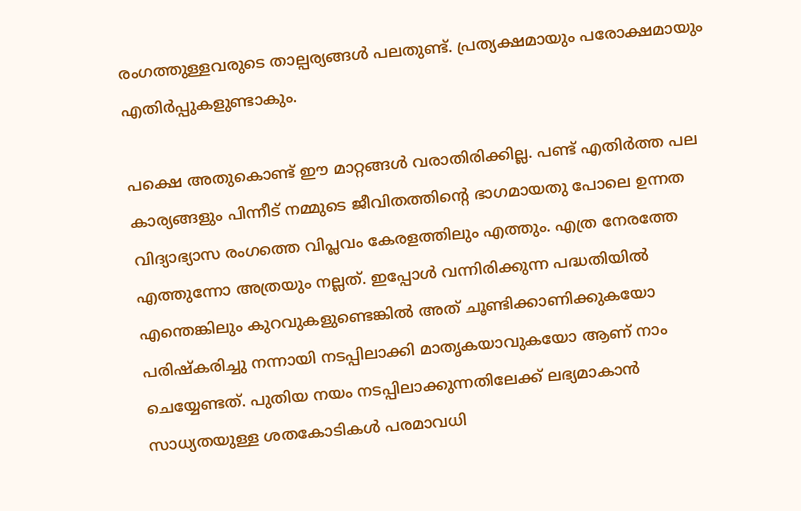രംഗത്തുള്ളവരുടെ താല്പര്യങ്ങൾ പലതുണ്ട്. പ്രത്യക്ഷമായും പരോക്ഷമായും എതിർപ്പുകളുണ്ടാകും.

പക്ഷെ അതുകൊണ്ട് ഈ മാറ്റങ്ങൾ വരാതിരിക്കില്ല. പണ്ട് എതിർത്ത പല കാര്യങ്ങളും പിന്നീട് നമ്മുടെ ജീവിതത്തിന്റെ ഭാഗമായതു പോലെ ഉന്നത വിദ്യാഭ്യാസ രംഗത്തെ വിപ്ലവം കേരളത്തിലും എത്തും. എത്ര നേരത്തേ എത്തുന്നോ അത്രയും നല്ലത്. ഇപ്പോൾ വന്നിരിക്കുന്ന പദ്ധതിയിൽ എന്തെങ്കിലും കുറവുകളുണ്ടെങ്കിൽ അത് ചൂണ്ടിക്കാണിക്കുകയോ പരിഷ്കരിച്ചു നന്നായി നടപ്പിലാക്കി മാതൃകയാവുകയോ ആണ് നാം ചെയ്യേണ്ടത്. പുതിയ നയം നടപ്പിലാക്കുന്നതിലേക്ക് ലഭ്യമാകാൻ സാധ്യതയുള്ള ശതകോടികൾ പരമാവധി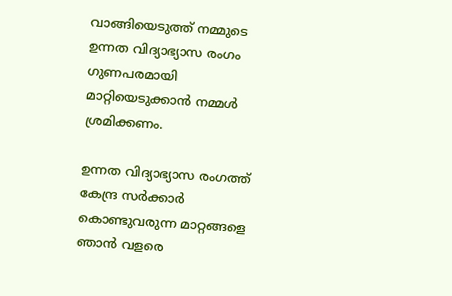വാങ്ങിയെടുത്ത് നമ്മുടെ ഉന്നത വിദ്യാഭ്യാസ രംഗം ഗുണപരമായി മാറ്റിയെടുക്കാൻ നമ്മൾ ശ്രമിക്കണം.

ഉന്നത വിദ്യാഭ്യാസ രംഗത്ത് കേന്ദ്ര സർക്കാർ കൊണ്ടുവരുന്ന മാറ്റങ്ങളെ ഞാൻ വളരെ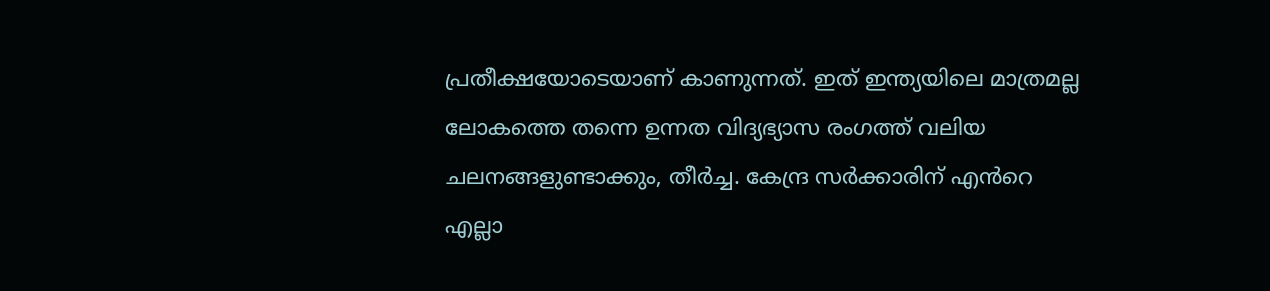പ്രതീക്ഷയോടെയാണ് കാണുന്നത്. ഇത് ഇന്ത്യയിലെ മാത്രമല്ല ലോകത്തെ തന്നെ ഉന്നത വിദ്യഭ്യാസ രംഗത്ത് വലിയ ചലനങ്ങളുണ്ടാക്കും, തീർച്ച. കേന്ദ്ര സർക്കാരിന് എൻറെ എല്ലാ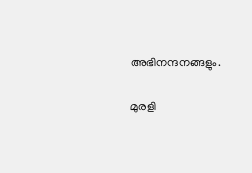അഭിനന്ദനങ്ങളും.

മുരളി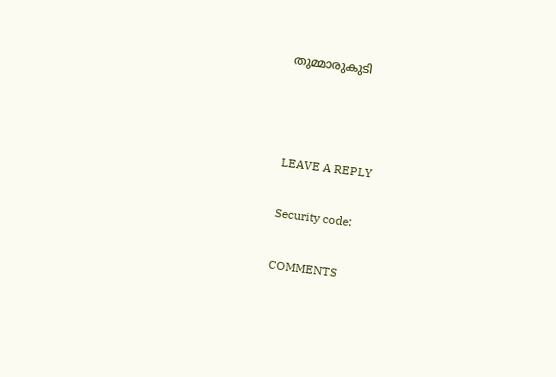തുമ്മാരുകുടി



LEAVE A REPLY

Security code:

COMMENTS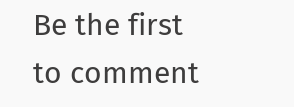Be the first to comment